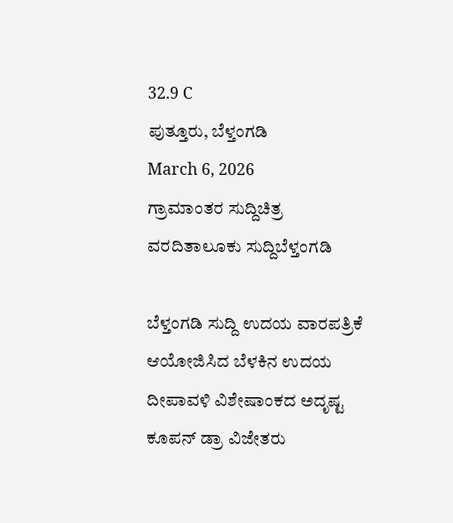32.9 C
ಪುತ್ತೂರು, ಬೆಳ್ತಂಗಡಿ
March 6, 2026
ಗ್ರಾಮಾಂತರ ಸುದ್ದಿಚಿತ್ರ ವರದಿತಾಲೂಕು ಸುದ್ದಿಬೆಳ್ತಂಗಡಿ

ಬೆಳ್ತಂಗಡಿ ಸುದ್ದಿ ಉದಯ ವಾರಪತ್ರಿಕೆ ಆಯೋಜಿಸಿದ ಬೆಳಕಿನ ಉದಯ ದೀಪಾವಳಿ ವಿಶೇಷಾಂಕದ ಅದೃಷ್ಟ ಕೂಪನ್ ಡ್ರಾ ವಿಜೇತರು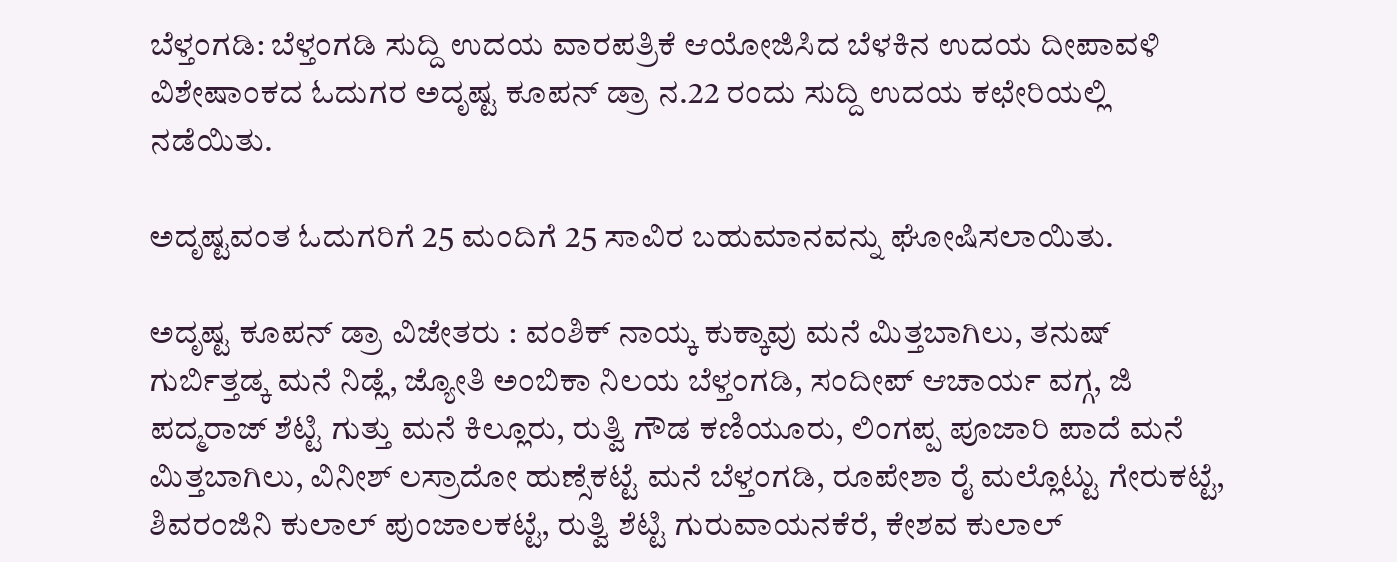ಬೆಳ್ತಂಗಡಿ: ಬೆಳ್ತಂಗಡಿ ಸುದ್ದಿ ಉದಯ ವಾರಪತ್ರಿಕೆ ಆಯೋಜಿಸಿದ ಬೆಳಕಿನ ಉದಯ ದೀಪಾವಳಿ ವಿಶೇಷಾಂಕದ ಓದುಗರ ಅದೃಷ್ಟ ಕೂಪನ್ ಡ್ರಾ ನ.22 ರಂದು ಸುದ್ದಿ ಉದಯ ಕಛೇರಿಯಲ್ಲಿ ನಡೆಯಿತು.

ಅದೃಷ್ಟವಂತ ಓದುಗರಿಗೆ 25 ಮಂದಿಗೆ 25 ಸಾವಿರ ಬಹುಮಾನವನ್ನು ಘೋಷಿಸಲಾಯಿತು.

ಅದೃಷ್ಟ ಕೂಪನ್ ಡ್ರಾ ವಿಜೇತರು : ವಂಶಿಕ್ ನಾಯ್ಕ ಕುಕ್ಕಾವು ಮನೆ ಮಿತ್ತಬಾಗಿಲು, ತನುಷ್ ಗುರ್ಬಿತ್ತಡ್ಕ ಮನೆ ನಿಡ್ಲೆ, ಜ್ಯೋತಿ ಅಂಬಿಕಾ ನಿಲಯ ಬೆಳ್ತಂಗಡಿ, ಸಂದೀಪ್ ಆಚಾರ್ಯ ವಗ್ಗ, ಜಿ ಪದ್ಮರಾಜ್ ಶೆಟ್ಟಿ ಗುತ್ತು ಮನೆ ಕಿಲ್ಲೂರು, ರುತ್ವಿ ಗೌಡ ಕಣಿಯೂರು, ಲಿಂಗಪ್ಪ ಪೂಜಾರಿ ಪಾದೆ ಮನೆ ಮಿತ್ತಬಾಗಿಲು, ವಿನೀಶ್ ಲಸ್ರಾದೋ ಹುಣ್ಸೆಕಟ್ಟೆ ಮನೆ ಬೆಳ್ತಂಗಡಿ, ರೂಪೇಶಾ ರೈ ಮಲ್ಲೊಟ್ಟು ಗೇರುಕಟ್ಟೆ, ಶಿವರಂಜಿನಿ ಕುಲಾಲ್ ಪುಂಜಾಲಕಟ್ಟೆ, ರುತ್ವಿ ಶೆಟ್ಟಿ ಗುರುವಾಯನಕೆರೆ, ಕೇಶವ ಕುಲಾಲ್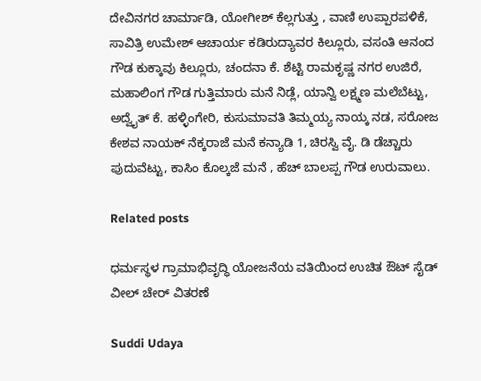ದೇವಿನಗರ ಚಾರ್ಮಾಡಿ, ಯೋಗೀಶ್ ಕೆಲ್ಲಗುತ್ತು , ವಾಣಿ ಉಪ್ಪಾರಪಳಿಕೆ, ಸಾವಿತ್ರಿ ಉಮೇಶ್ ಆಚಾರ್ಯ ಕಡಿರುದ್ಯಾವರ ಕಿಲ್ಲೂರು, ವಸಂತಿ ಆನಂದ ಗೌಡ ಕುಕ್ಕಾವು ಕಿಲ್ಲೂರು, ಚಂದನಾ ಕೆ. ಶೆಟ್ಟಿ ರಾಮಕೃಷ್ಣ ನಗರ ಉಜಿರೆ, ಮಹಾಲಿಂಗ ಗೌಡ ಗುತ್ತಿಮಾರು ಮನೆ ನಿಡ್ಲೆ, ಯಾನ್ವಿ ಲಕ್ಷ್ಮಣ ಮಲೆಬೆಟ್ಟು, ಅದ್ವೈತ್ ಕೆ. ಹಳ್ಳಿಂಗೇರಿ, ಕುಸುಮಾವತಿ ತಿಮ್ಮಯ್ಯ ನಾಯ್ಕ ನಡ, ಸರೋಜ ಕೇಶವ ನಾಯಕ್ ನೆಕ್ಕರಾಜೆ ಮನೆ ಕನ್ಯಾಡಿ 1, ಚಿರಸ್ವಿ ವೈ. ಡಿ ಡೆಚ್ಚಾರು ಪುದುವೆಟ್ಟು, ಕಾಸಿಂ ಕೊಲ್ಕಜೆ ಮನೆ , ಹೆಚ್ ಬಾಲಪ್ಪ ಗೌಡ ಉರುವಾಲು.

Related posts

ಧರ್ಮಸ್ಥಳ ಗ್ರಾಮಾಭಿವೃದ್ಧಿ ಯೋಜನೆಯ ವತಿಯಿಂದ ಉಚಿತ ಔಟ್ ಸೈಡ್ ವೀಲ್ ಚೇರ್ ವಿತರಣೆ

Suddi Udaya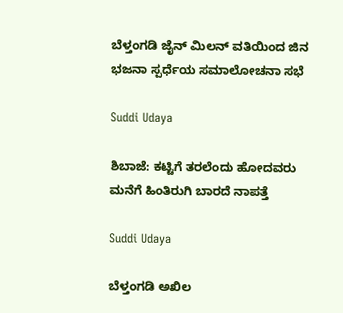ಬೆಳ್ತಂಗಡಿ ಜೈನ್ ಮಿಲನ್ ವತಿಯಿಂದ ಜಿನ ಭಜನಾ ಸ್ಪರ್ಧೆಯ ಸಮಾಲೋಚನಾ ಸಭೆ

Suddi Udaya

ಶಿಬಾಜೆ: ಕಟ್ಟಿಗೆ ತರಲೆಂದು ಹೋದವರು ಮನೆಗೆ ಹಿಂತಿರುಗಿ ಬಾರದೆ ನಾಪತ್ತೆ

Suddi Udaya

ಬೆಳ್ತಂಗಡಿ ಅಖಿಲ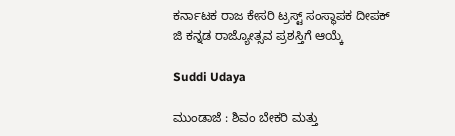ಕರ್ನಾಟಕ ರಾಜ ಕೇಸರಿ ಟ್ರಸ್ಟ್ ಸಂಸ್ಥಾಪಕ ದೀಪಕ್ ಜಿ ಕನ್ನಡ ರಾಜ್ಯೋತ್ಸವ ಪ್ರಶಸ್ತಿಗೆ ಆಯ್ಕೆ

Suddi Udaya

ಮುಂಡಾಜೆ : ಶಿವಂ ಬೇಕರಿ ಮತ್ತು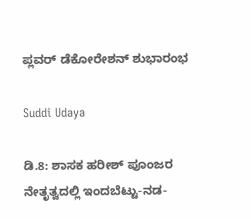ಪ್ಲವರ್ ಡೆಕೋರೇಶನ್ ಶುಭಾರಂಭ

Suddi Udaya

ಡಿ.8: ಶಾಸಕ ಹರೀಶ್ ಪೂಂಜರ ನೇತೃತ್ವದಲ್ಲಿ ಇಂದಬೆಟ್ಟು-ನಡ-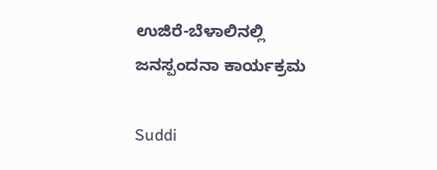ಉಜಿರೆ-ಬೆಳಾಲಿನಲ್ಲಿ ಜನಸ್ಪಂದನಾ ಕಾರ್ಯಕ್ರಮ

Suddi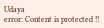Udaya
error: Content is protected !!